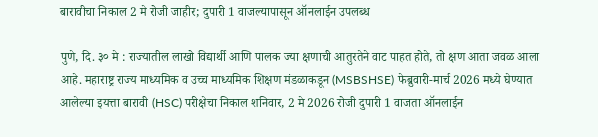बारावीचा निकाल 2 मे रोजी जाहीर; दुपारी 1 वाजल्यापासून ऑनलाईन उपलब्ध

पुणे, दि. ३० मे : राज्यातील लाखो विद्यार्थी आणि पालक ज्या क्षणाची आतुरतेने वाट पाहत होते, तो क्षण आता जवळ आला आहे. महाराष्ट्र राज्य माध्यमिक व उच्च माध्यमिक शिक्षण मंडळाकडून (MSBSHSE) फेब्रुवारी-मार्च 2026 मध्ये घेण्यात आलेल्या इयत्ता बारावी (HSC) परीक्षेचा निकाल शनिवार, 2 मे 2026 रोजी दुपारी 1 वाजता ऑनलाईन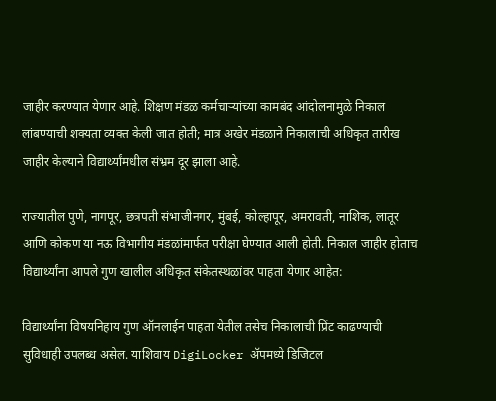जाहीर करण्यात येणार आहे. शिक्षण मंडळ कर्मचाऱ्यांच्या कामबंद आंदोलनामुळे निकाल लांबण्याची शक्यता व्यक्त केली जात होती; मात्र अखेर मंडळाने निकालाची अधिकृत तारीख जाहीर केल्याने विद्यार्थ्यांमधील संभ्रम दूर झाला आहे.

राज्यातील पुणे, नागपूर, छत्रपती संभाजीनगर, मुंबई, कोल्हापूर, अमरावती, नाशिक, लातूर आणि कोकण या नऊ विभागीय मंडळांमार्फत परीक्षा घेण्यात आली होती. निकाल जाहीर होताच विद्यार्थ्यांना आपले गुण खालील अधिकृत संकेतस्थळांवर पाहता येणार आहेत:

विद्यार्थ्यांना विषयनिहाय गुण ऑनलाईन पाहता येतील तसेच निकालाची प्रिंट काढण्याची सुविधाही उपलब्ध असेल. याशिवाय DigiLocker ॲपमध्ये डिजिटल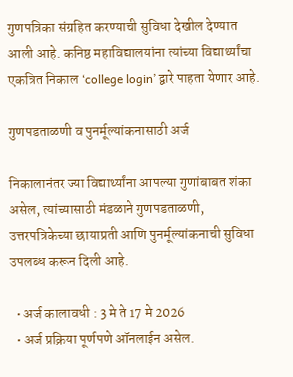गुणपत्रिका संग्रहित करण्याची सुविधा देखील देण्यात आली आहे. कनिष्ठ महाविद्यालयांना त्यांच्या विद्यार्थ्यांचा एकत्रित निकाल ‘college login’ द्वारे पाहता येणार आहे.

गुणपडताळणी व पुनर्मूल्यांकनासाठी अर्ज

निकालानंतर ज्या विद्यार्थ्यांना आपल्या गुणांबाबत शंका असेल, त्यांच्यासाठी मंडळाने गुणपडताळणी, उत्तरपत्रिकेच्या छायाप्रती आणि पुनर्मूल्यांकनाची सुविधा उपलब्ध करून दिली आहे.

  • अर्ज कालावधी : 3 मे ते 17 मे 2026
  • अर्ज प्रक्रिया पूर्णपणे ऑनलाईन असेल.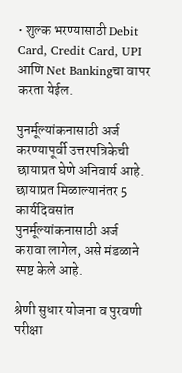• शुल्क भरण्यासाठी Debit Card, Credit Card, UPI आणि Net Bankingचा वापर करता येईल.

पुनर्मूल्यांकनासाठी अर्ज करण्यापूर्वी उत्तरपत्रिकेची छायाप्रत घेणे अनिवार्य आहे. छायाप्रत मिळाल्यानंतर 5 कार्यदिवसांत पुनर्मूल्यांकनासाठी अर्ज करावा लागेल, असे मंडळाने स्पष्ट केले आहे.

श्रेणी सुधार योजना व पुरवणी परीक्षा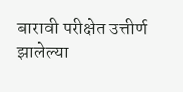बारावी परीक्षेत उत्तीर्ण झालेल्या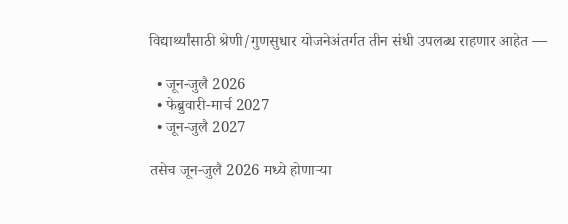विद्यार्थ्यांसाठी श्रेणी/गुणसुधार योजनेअंतर्गत तीन संधी उपलब्ध राहणार आहेत —

  • जून-जुलै 2026
  • फेब्रुवारी-मार्च 2027
  • जून-जुलै 2027

तसेच जून-जुलै 2026 मध्ये होणाऱ्या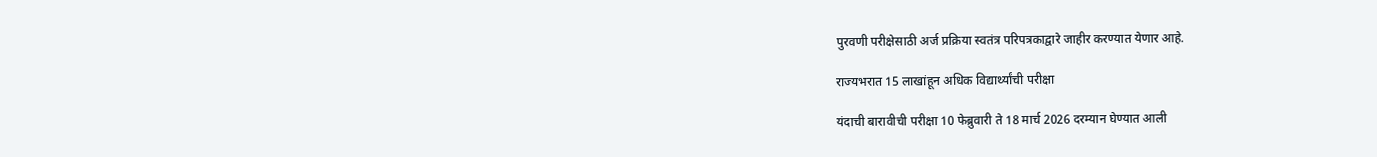पुरवणी परीक्षेसाठी अर्ज प्रक्रिया स्वतंत्र परिपत्रकाद्वारे जाहीर करण्यात येणार आहे.

राज्यभरात 15 लाखांहून अधिक विद्यार्थ्यांची परीक्षा

यंदाची बारावीची परीक्षा 10 फेब्रुवारी ते 18 मार्च 2026 दरम्यान घेण्यात आली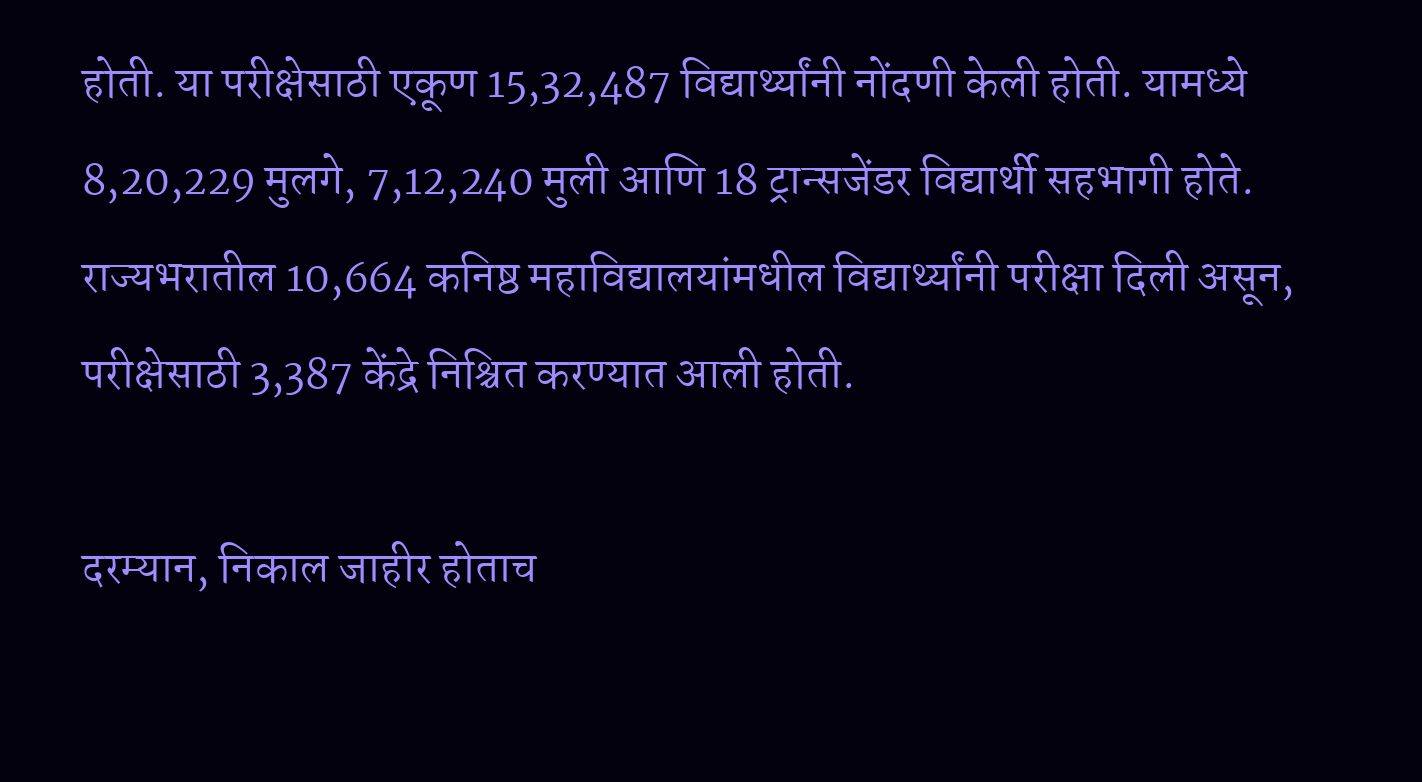होती. या परीक्षेसाठी एकूण 15,32,487 विद्यार्थ्यांनी नोंदणी केली होती. यामध्ये 8,20,229 मुलगे, 7,12,240 मुली आणि 18 ट्रान्सजेंडर विद्यार्थी सहभागी होते. राज्यभरातील 10,664 कनिष्ठ महाविद्यालयांमधील विद्यार्थ्यांनी परीक्षा दिली असून, परीक्षेसाठी 3,387 केंद्रे निश्चित करण्यात आली होती.

दरम्यान, निकाल जाहीर होताच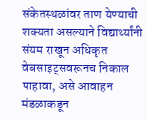संकेतस्थळांवर ताण येण्याची शक्यता असल्याने विद्यार्थ्यांनी संयम राखून अधिकृत वेबसाइट्सवरूनच निकाल पाहावा, असे आवाहन मंडळाकडून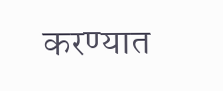करण्यात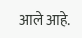आले आहे.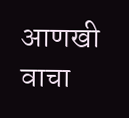आणखी वाचा